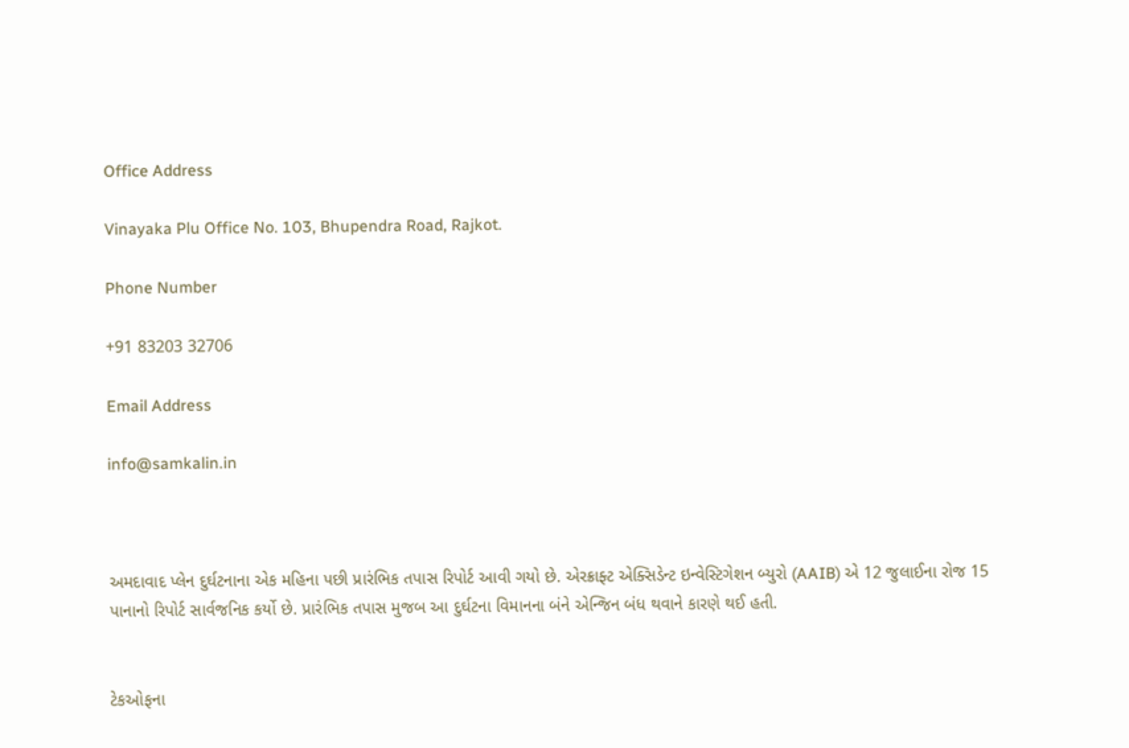Office Address

Vinayaka Plu Office No. 103, Bhupendra Road, Rajkot.

Phone Number

+91 83203 32706

Email Address

info@samkalin.in



અમદાવાદ પ્લેન દુર્ઘટનાના એક મહિના પછી પ્રારંભિક તપાસ રિપોર્ટ આવી ગયો છે. એરક્રાફ્ટ એક્સિડેન્ટ ઇન્વેસ્ટિગેશન બ્યુરો (AAIB) એ 12 જુલાઈના રોજ 15 પાનાનો રિપોર્ટ સાર્વજનિક કર્યો છે. પ્રારંભિક તપાસ મુજબ આ દુર્ઘટના વિમાનના બંને એન્જિન બંધ થવાને કારણે થઈ હતી.


ટેકઓફના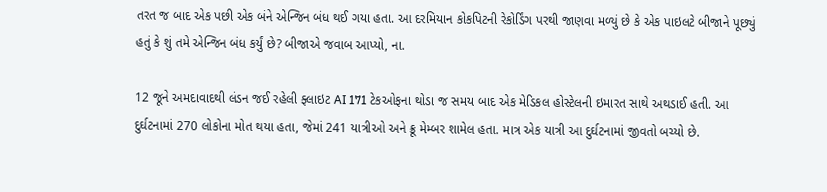તરત જ બાદ એક પછી એક બંને એન્જિન બંધ થઈ ગયા હતા. આ દરમિયાન કોકપિટની રેકોર્ડિંગ પરથી જાણવા મળ્યું છે કે એક પાઇલટે બીજાને પૂછ્યું હતું કે શું તમે એન્જિન બંધ કર્યું છે? બીજાએ જવાબ આપ્યો, ના.

12 જૂને અમદાવાદથી લંડન જઈ રહેલી ફ્લાઇટ AI 171 ટેકઓફના થોડા જ સમય બાદ એક મેડિકલ હોસ્ટેલની ઇમારત સાથે અથડાઈ હતી. આ દુર્ઘટનામાં 270 લોકોના મોત થયા હતા, જેમાં 241 યાત્રીઓ અને ક્રૂ મેમ્બર શામેલ હતા. માત્ર એક યાત્રી આ દુર્ઘટનામાં જીવતો બચ્યો છે.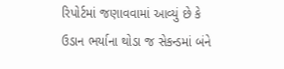રિપોર્ટમાં જણાવવામાં આવ્યું છે કે ઉડાન ભર્યાના થોડા જ સેકન્ડમાં બંને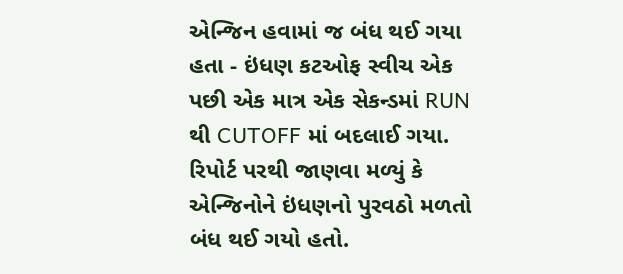એન્જિન હવામાં જ બંધ થઈ ગયા હતા - ઇંધણ કટઓફ સ્વીચ એક પછી એક માત્ર એક સેકન્ડમાં RUN થી CUTOFF માં બદલાઈ ગયા. રિપોર્ટ પરથી જાણવા મળ્યું કે એન્જિનોને ઇંધણનો પુરવઠો મળતો બંધ થઈ ગયો હતો.